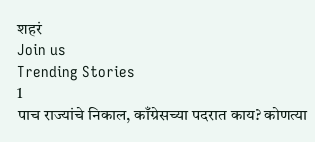शहरं
Join us
Trending Stories
1
पाच राज्यांचे निकाल, काँग्रेसच्या पदरात काय? कोणत्या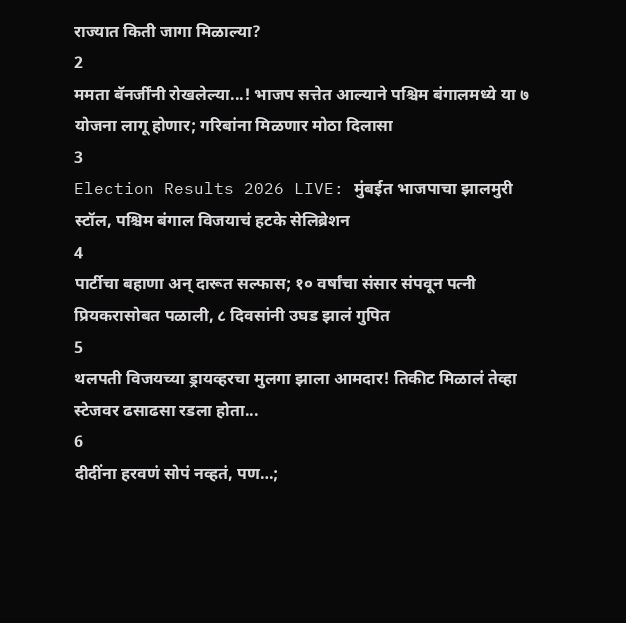राज्यात किती जागा मिळाल्या?
2
ममता बॅनर्जींनी रोखलेल्या...! भाजप सत्तेत आल्याने पश्चिम बंगालमध्ये या ७ योजना लागू होणार; गरिबांना मिळणार मोठा दिलासा
3
Election Results 2026 LIVE: मुंबईत भाजपाचा झालमुरी स्टॉल, पश्चिम बंगाल विजयाचं हटके सेलिब्रेशन
4
पार्टीचा बहाणा अन् दारूत सल्फास; १० वर्षांचा संसार संपवून पत्नी प्रियकरासोबत पळाली, ८ दिवसांनी उघड झालं गुपित
5
थलपती विजयच्या ड्रायव्हरचा मुलगा झाला आमदार! तिकीट मिळालं तेव्हा स्टेजवर ढसाढसा रडला होता...
6
दीदींना हरवणं सोपं नव्हतं, पण…;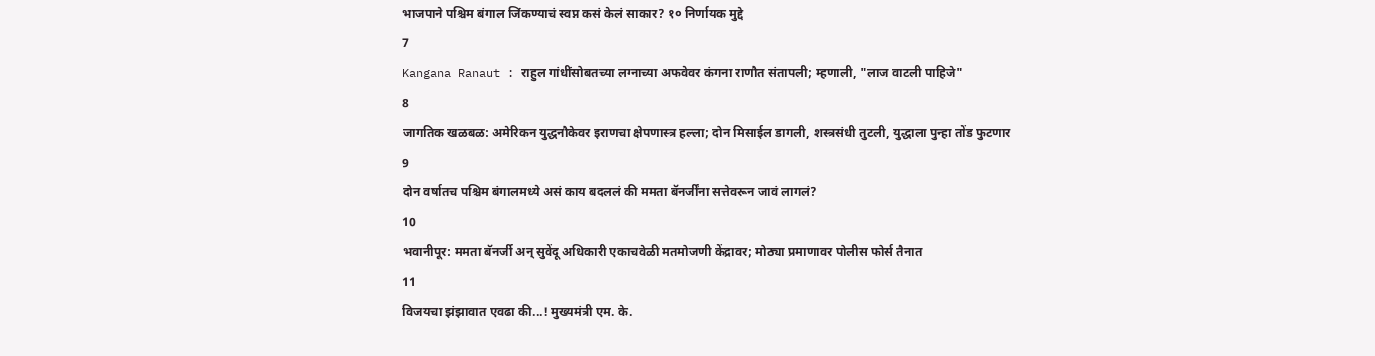भाजपाने पश्चिम बंगाल जिंकण्याचं स्वप्न कसं केलं साकार? १० निर्णायक मुद्दे
7
Kangana Ranaut : राहुल गांधींसोबतच्या लग्नाच्या अफवेवर कंगना राणौत संतापली; म्हणाली, "लाज वाटली पाहिजे"
8
जागतिक खळबळ: अमेरिकन युद्धनौकेवर इराणचा क्षेपणास्त्र हल्ला; दोन मिसाईल डागली, शस्त्रसंधी तुटली, युद्धाला पुन्हा तोंड फुटणार
9
दोन वर्षातच पश्चिम बंगालमध्ये असं काय बदललं की ममता बॅनर्जींना सत्तेवरून जावं लागलं?
10
भवानीपूर: ममता बॅनर्जी अन् सुवेंदू अधिकारी एकाचवेळी मतमोजणी केंद्रावर; मोठ्या प्रमाणावर पोलीस फोर्स तैनात
11
विजयचा झंझावात एवढा की...! मुख्यमंत्री एम. के.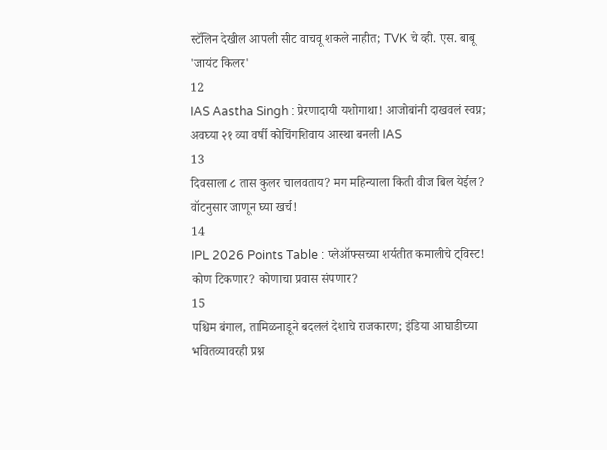स्टॅलिन देखील आपली सीट वाचवू शकले नाहीत; TVK चे व्ही. एस. बाबू 'जायंट किलर'
12
IAS Aastha Singh : प्रेरणादायी यशोगाथा! आजोबांनी दाखवलं स्वप्न; अवघ्या २१ व्या वर्षी कोचिंगशिवाय आस्था बनली IAS
13
दिवसाला ८ तास कुलर चालवताय? मग महिन्याला किती वीज बिल येईल? वॉटनुसार जाणून घ्या खर्च!
14
IPL 2026 Points Table : प्लेऑफ्सच्या शर्यतीत कमालीचे ट्विस्ट! कोण टिकणार? कोणाचा प्रवास संपणार?
15
पश्चिम बंगाल, तामिळनाडूने बदललं देशाचे राजकारण; इंडिया आघाडीच्या भवितव्यावरही प्रश्न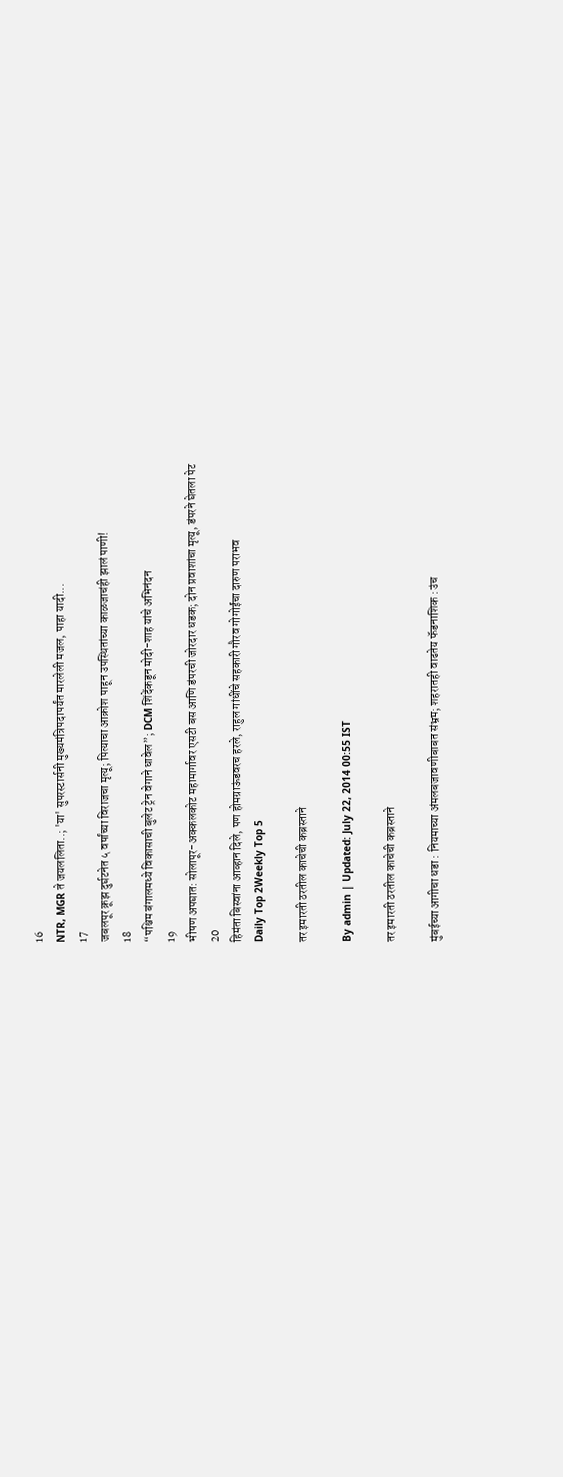16
NTR, MGR ते जयललिता..; 'या' सुपरस्टार्सनी मुख्यमंत्रिपदापर्यंत मारलेली मजल, पाहा यादी...
17
जबलपूर क्रूझ दुर्घटनेत ५ वर्षांच्या विराजचा मृत्यू; पित्याचा आक्रोश पाहून उपस्थितांच्या काळजाचंही झालं पाणी!
18
“पश्चिम बंगालमध्ये विकासाची बुलेट ट्रेन वेगाने धावेल”; DCM शिंदेंकडून मोदी-शाह यांचे अभिनंदन
19
भीषण अपघात: सोलापूर-अक्कलकोट महामार्गावर एसटी बस आणि डंपरची जोरदार धडक; दोन प्रवाशांचा मृत्यू, डंपरने घेतला पेट
20
हिमंता बिस्वांना आव्हान दिले, पण होमग्राऊंडवरच हरले, राहुल गांधींचे सहकारी गौरव गोगोईंचा दारुण पराभव
Daily Top 2Weekly Top 5

तर इमारती ठरतील काचेची कब्रस्ताने

By admin | Updated: July 22, 2014 00:55 IST

तर इमारती ठरतील काचेची कब्रस्ताने

मुंबईच्या आगीचा धडा : नियमाच्या अंमलबजावणीबाबत संभ्रम; शहरातही वाढतेय फॅडनाशिक : उंच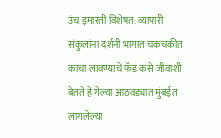उंच इमारती विशेषत: व्यापारी संकुलांना दर्शनी भागात चकचकीत काचा लावण्याचे फॅड कसे जीवाशी बेतते हे गेल्या आठवड्यात मुंबईत लागलेल्या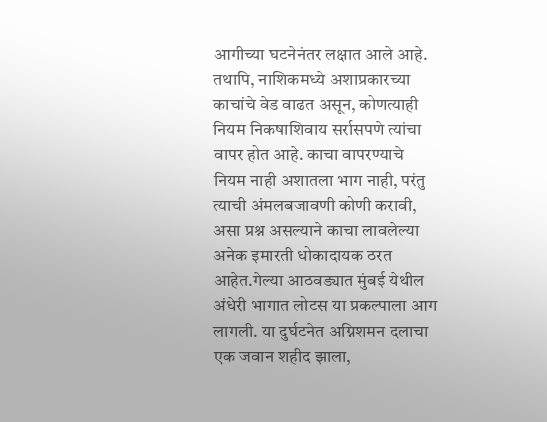आगीच्या घटनेनंतर लक्षात आले आहे. तथापि, नाशिकमध्ये अशाप्रकारच्या काचांचे वेड वाढत असून, कोणत्याही नियम निकषाशिवाय सर्रासपणे त्यांचा वापर होत आहे. काचा वापरण्याचे नियम नाही अशातला भाग नाही, परंतु त्याची अंमलबजावणी कोणी करावी, असा प्रश्न असल्याने काचा लावलेल्या अनेक इमारती धोकादायक ठरत आहेत.गेल्या आठवड्यात मुंबई येथील अंधेरी भागात लोटस या प्रकल्पाला आग लागली. या दुर्घटनेत अग्निशमन दलाचा एक जवान शहीद झाला,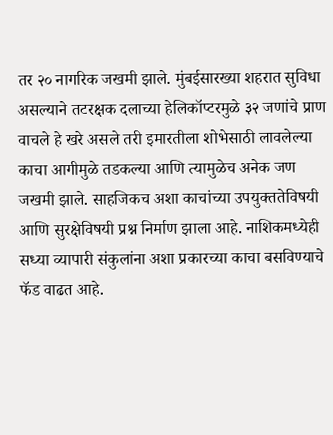तर २० नागरिक जखमी झाले. मुंबईसारख्या शहरात सुविधा असल्याने तटरक्षक दलाच्या हेलिकॉप्टरमुळे ३२ जणांचे प्राण वाचले हे खरे असले तरी इमारतीला शोभेसाठी लावलेल्या काचा आगीमुळे तडकल्या आणि त्यामुळेच अनेक जण जखमी झाले. साहजिकच अशा काचांच्या उपयुक्ततेविषयी आणि सुरक्षेविषयी प्रश्न निर्माण झाला आहे. नाशिकमध्येही सध्या व्यापारी संकुलांना अशा प्रकारच्या काचा बसविण्याचे फॅड वाढत आहे.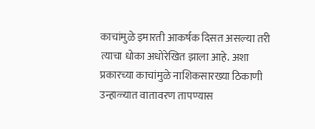काचांमुळे इमारती आकर्षक दिसत असल्या तरी त्याचा धोका अधोरेखित झाला आहे. अशा प्रकारच्या काचांमुळे नाशिकसारख्या ठिकाणी उन्हाळ्यात वातावरण तापण्यास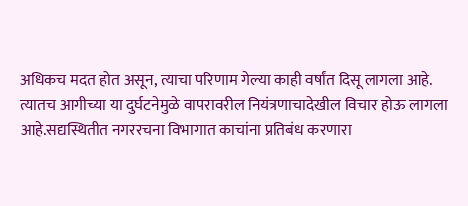अधिकच मदत होत असून, त्याचा परिणाम गेल्या काही वर्षांत दिसू लागला आहे. त्यातच आगीच्या या दुर्घटनेमुळे वापरावरील नियंत्रणाचादेखील विचार होऊ लागला आहे.सद्यस्थितीत नगररचना विभागात काचांना प्रतिबंध करणारा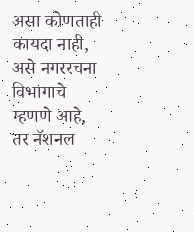असा कोणताही कायदा नाही, असे नगररचना विभागाचे म्हणणे आहे, तर नॅशनल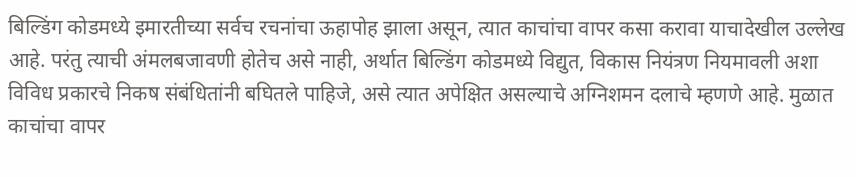बिल्डिंग कोडमध्ये इमारतीच्या सर्वच रचनांचा ऊहापोह झाला असून, त्यात काचांचा वापर कसा करावा याचादेखील उल्लेख आहे. परंतु त्याची अंमलबजावणी होतेच असे नाही, अर्थात बिल्डिंग कोडमध्ये विद्युत, विकास नियंत्रण नियमावली अशा विविध प्रकारचे निकष संबंधितांनी बघितले पाहिजे, असे त्यात अपेक्षित असल्याचे अग्निशमन दलाचे म्हणणे आहे. मुळात काचांचा वापर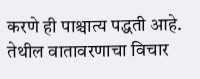करणे ही पाश्चात्य पद्धती आहे. तेथील वातावरणाचा विचार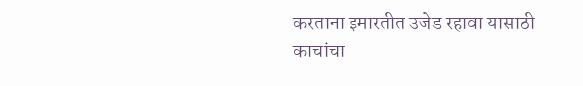करताना इमारतीत उजेड रहावा यासाठी काचांचा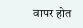वापर होत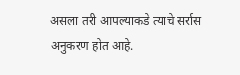असला तरी आपल्याकडे त्याचे सर्रास अनुकरण होत आहे.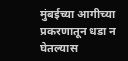मुंबईच्या आगीच्या प्रकरणातून धडा न घेतल्यास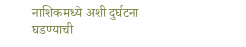नाशिकमध्ये अशी दुर्घटना घडण्याची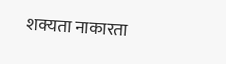शक्यता नाकारता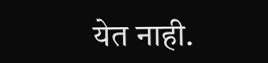येत नाही.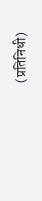(प्रतिनिधी)